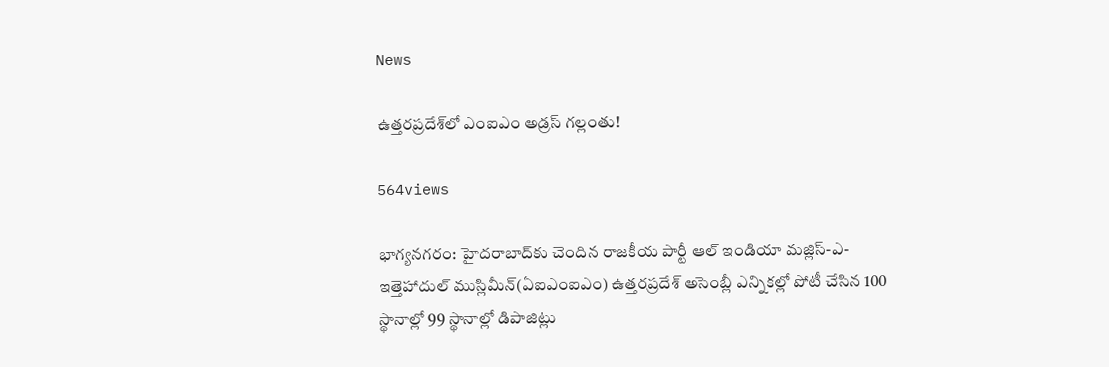News

ఉత్త‌ర‌ప్ర‌దేశ్‌లో ఎంఐఎం అడ్ర‌స్ గ‌ల్లంతు!

564views

భాగ్య‌న‌గ‌రం: హైదరాబాద్‌కు చెందిన రాజకీయ పార్టీ ఆల్ ఇండియా మజ్లిస్-ఎ-ఇత్తెహాదుల్ ముస్లిమీన్(ఏఐఎంఐఎం) ఉత్తరప్రదేశ్ అసెంబ్లీ ఎన్నికల్లో పోటీ చేసిన 100 స్థానాల్లో 99 స్థానాల్లో డిపాజిట్లు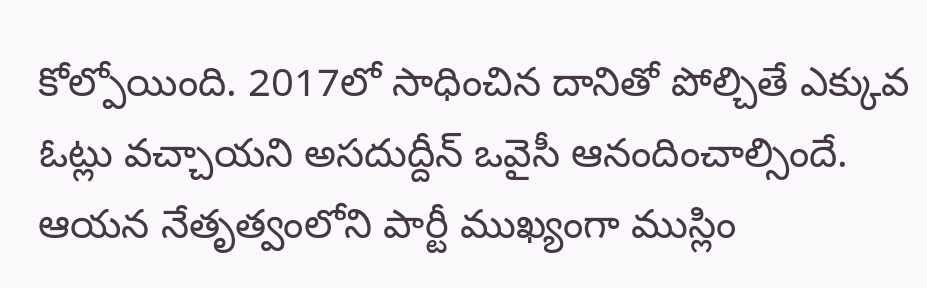కోల్పోయింది. 2017లో సాధించిన దానితో పోల్చితే ఎక్కువ ఓట్లు వచ్చాయని అసదుద్దీన్ ఒవైసీ ఆనందించాల్సిందే. ఆయన నేతృత్వంలోని పార్టీ ముఖ్యంగా ముస్లిం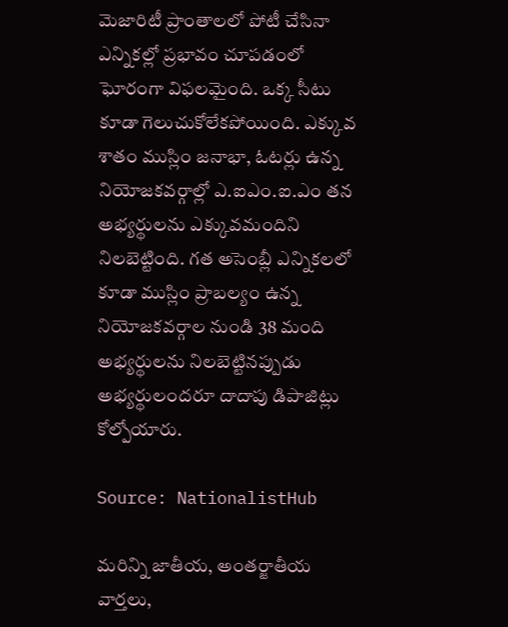మెజారిటీ ప్రాంతాలలో పోటీ చేసినా ఎన్నికల్లో ప్రభావం చూపడంలో ఘోరంగా విఫలమైంది. ఒక్క సీటు కూడా గెలుచుకోలేకపోయింది. ఎక్కువ శాతం ముస్లిం జనాభా, ఓటర్లు ఉన్న నియోజకవర్గాల్లో ఎ.ఐఎం.ఐ.ఎం తన అభ్యర్థులను ఎక్కువమందిని నిలబెట్టింది. గత అసెంబ్లీ ఎన్నికలలో కూడా ముస్లిం ప్రాబల్యం ఉన్న నియోజకవర్గాల నుండి 38 మంది అభ్యర్థులను నిలబెట్టినప్పుడు అభ్యర్థులందరూ దాదాపు డిపాజిట్లు కోల్పోయారు.

Source: NationalistHub

మరిన్ని జాతీయ, అంతర్జాతీయ వార్తలు,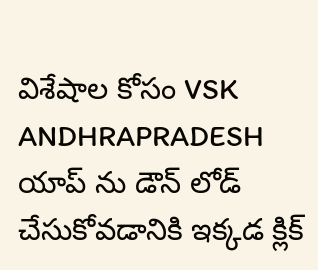విశేషాల కోసం VSK ANDHRAPRADESH యాప్ ను డౌన్ లోడ్ చేసుకోవడానికి ఇక్కడ క్లిక్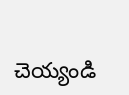చెయ్యండి